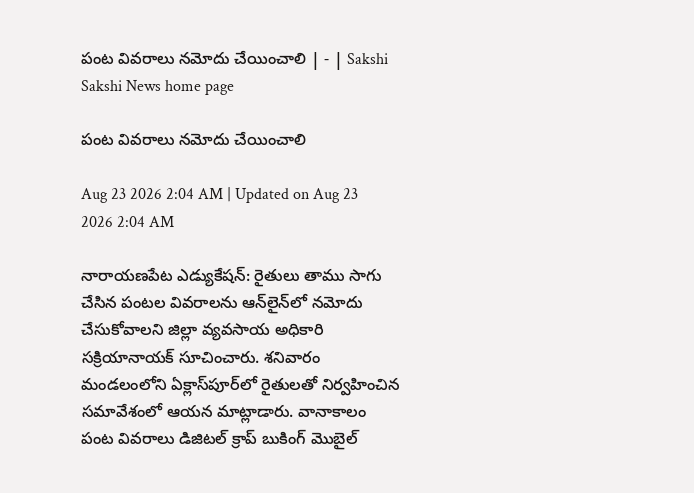పంట వివరాలు నమోదు చేయించాలి | - | Sakshi
Sakshi News home page

పంట వివరాలు నమోదు చేయించాలి

Aug 23 2026 2:04 AM | Updated on Aug 23 2026 2:04 AM

నారాయణపేట ఎడ్యుకేషన్‌: రైతులు తాము సాగు చేసిన పంటల వివరాలను ఆన్‌లైన్‌లో నమోదు చేసుకోవాలని జిల్లా వ్యవసాయ అధికారి సక్రియానాయక్‌ సూచించారు. శనివారం మండలంలోని ఏక్లాస్‌పూర్‌లో రైతులతో నిర్వహించిన సమావేశంలో ఆయన మాట్లాడారు. వానాకాలం పంట వివరాలు డిజిటల్‌ క్రాప్‌ బుకింగ్‌ మొబైల్‌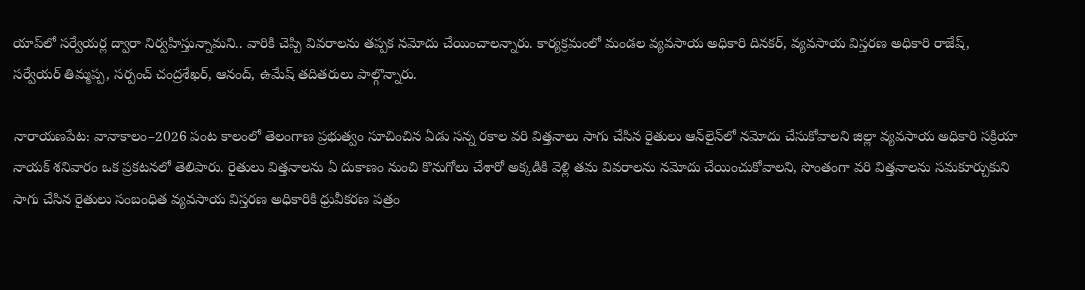యాప్‌లో సర్వేయర్ల ద్వారా నిర్వహిస్తున్నామని.. వారికి చెప్పి వివరాలను తప్పక నమోదు చేయించాలన్నారు. కార్యక్రమంలో మండల వ్యవసాయ అధికారి దినకర్‌, వ్యవసాయ విస్తరణ అధికారి రాజేష్‌, సర్వేయర్‌ తిమ్మప్ప, సర్పంచ్‌ చంద్రశేఖర్‌, ఆనంద్‌, ఉమేష్‌ తదితరులు పాల్గొన్నారు.

నారాయణపేట: వానాకాలం–2026 పంట కాలంలో తెలంగాణ ప్రభుత్వం సూచించిన ఏడు సన్న రకాల వరి విత్తనాలు సాగు చేసిన రైతులు ఆన్‌లైన్‌లో నమోదు చేసుకోవాలని జిల్లా వ్యవసాయ అధికారి సక్రియా నాయక్‌ శనివారం ఒక ప్రకటనలో తెలిపారు. రైతులు విత్తనాలను ఏ దుకాణం నుంచి కొనుగోలు చేశారో అక్కడికి వెళ్లి తమ వివరాలను నమోదు చేయించుకోవాలని, సొంతంగా వరి విత్తనాలను సమకూర్చుకుని సాగు చేసిన రైతులు సంబంధిత వ్యవసాయ విస్తరణ అధికారికి ధ్రువీకరణ పత్రం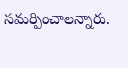సమర్పించాలన్నారు.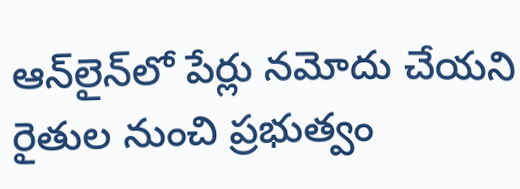ఆన్‌లైన్‌లో పేర్లు నమోదు చేయని రైతుల నుంచి ప్రభుత్వం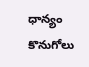ధాన్యం కొనుగోలు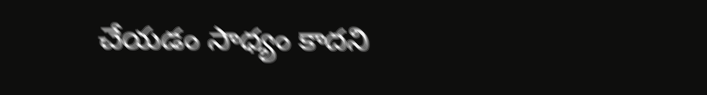చేయడం సాధ్యం కాదని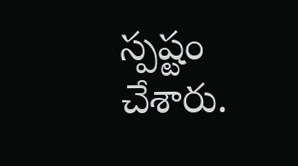స్పష్టం చేశారు.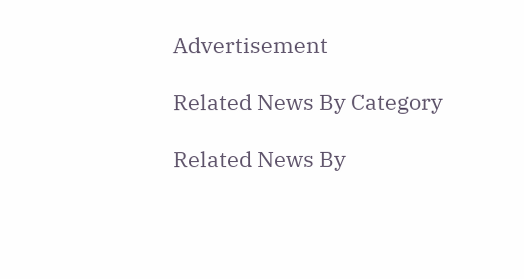Advertisement

Related News By Category

Related News By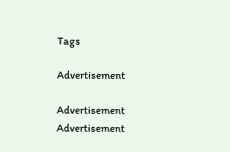Tags

Advertisement

Advertisement
Advertisement